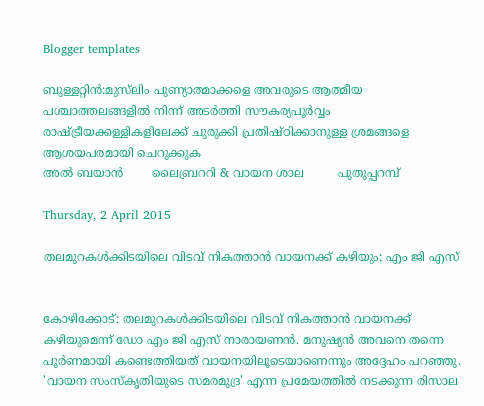Blogger templates

ബുള്ളറ്റിൻ:മുസ്‌ലിം പുണ്യാത്മാക്കളെ അവരുടെ ആത്മീയ പശ്ചാത്തലങ്ങളില്‍ നിന്ന് അടര്‍ത്തി സൗകര്യപൂര്‍വ്വം രാഷ്ട്രീയക്കള്ളികളിലേക്ക് ചുരുക്കി പ്രതിഷ്ഠിക്കാനുള്ള ശ്രമങ്ങളെ ആശയപരമായി ചെറുക്കുക                                                                                                                                                                                                                                                                                                                                                                                       അൽ ബയാൻ        ലൈബ്രററി & വായന ശാല         പുതുപ്പറമ്പ്

Thursday, 2 April 2015

തലമുറകള്‍ക്കിടയിലെ വിടവ് നികത്താന്‍ വായനക്ക് കഴിയും; എം ജി എസ്


കോഴിക്കോട്: തലമുറകള്‍ക്കിടയിലെ വിടവ് നികത്താന്‍ വായനക്ക് കഴിയുമെന്ന് ഡോ എം ജി എസ് നാരായണന്‍. മനുഷ്യന്‍ അവനെ തന്നെ പൂര്‍ണമായി കണ്ടെത്തിയത് വായനയിലൂടെയാണെന്നും അദ്ദേഹം പറഞ്ഞു. 'വായന സംസ്‌കൃതിയുടെ സമരമുദ്ര' എന്ന പ്രമേയത്തില്‍ നടക്കുന്ന രിസാല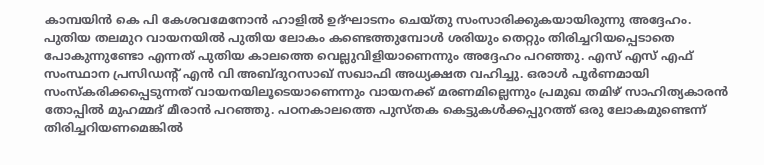കാമ്പയിന്‍ കെ പി കേശവമേനോന്‍ ഹാളില്‍ ഉദ്ഘാടനം ചെയ്തു സംസാരിക്കുകയായിരുന്നു അദ്ദേഹം.
പുതിയ തലമുറ വായനയില്‍ പുതിയ ലോകം കണ്ടെത്തുമ്പോള്‍ ശരിയും തെറ്റും തിരിച്ചറിയപ്പെടാതെ പോകുന്നുണ്ടോ എന്നത് പുതിയ കാലത്തെ വെല്ലുവിളിയാണെന്നും അദ്ദേഹം പറഞ്ഞു. എസ് എസ് എഫ് സംസ്ഥാന പ്രസിഡന്റ് എന്‍ വി അബ്ദുറസാഖ് സഖാഫി അധ്യക്ഷത വഹിച്ചു. ഒരാള്‍ പൂര്‍ണമായി സംസ്‌കരിക്കപ്പെടുന്നത് വായനയിലൂടെയാണെന്നും വായനക്ക് മരണമില്ലെന്നും പ്രമുഖ തമിഴ് സാഹിത്യകാരന്‍ തോപ്പില്‍ മുഹമ്മദ് മീരാന്‍ പറഞ്ഞു. പഠനകാലത്തെ പുസ്തക കെട്ടുകള്‍ക്കപ്പുറത്ത് ഒരു ലോകമുണ്ടെന്ന് തിരിച്ചറിയണമെങ്കില്‍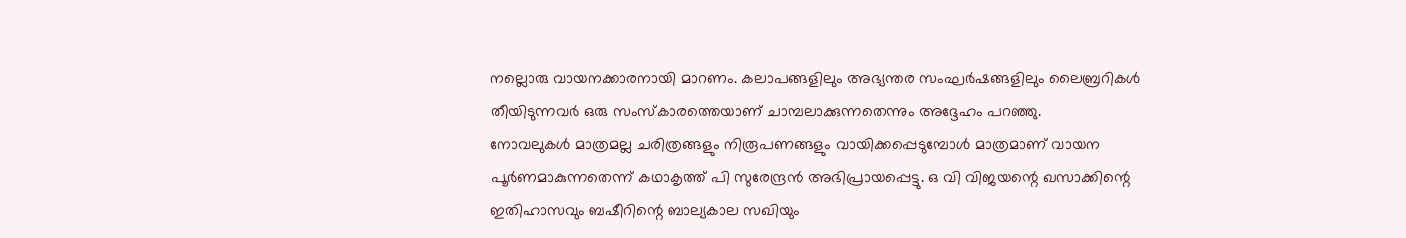നല്ലൊരു വായനക്കാരനായി മാറണം. കലാപങ്ങളിലും അഭ്യന്തര സംഘര്‍ഷങ്ങളിലും ലൈബ്രറികള്‍ തീയിടുന്നവര്‍ ഒരു സംസ്‌കാരത്തെയാണ് ചാമ്പലാക്കുന്നതെന്നും അദ്ദേഹം പറഞ്ഞു.
നോവലുകള്‍ മാത്രമല്ല ചരിത്രങ്ങളും നിരൂപണങ്ങളും വായിക്കപ്പെടുമ്പോള്‍ മാത്രമാണ് വായന പൂര്‍ണമാകുന്നതെന്ന് കഥാകൃത്ത് പി സുരേന്ദ്രന്‍ അഭിപ്രായപ്പെട്ടു. ഒ വി വിജയന്റെ ഖസാക്കിന്റെ ഇതിഹാസവും ബഷീറിന്റെ ബാല്യകാല സഖിയും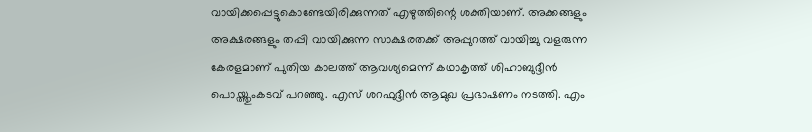വായിക്കപ്പെട്ടുകൊണ്ടേയിരിക്കുന്നത് എഴുത്തിന്റെ ശക്തിയാണ്. അക്കങ്ങളും അക്ഷരങ്ങളും തപ്പി വായിക്കുന്ന സാക്ഷരതക്ക് അപ്പുറത്ത് വായിച്ചു വളരുന്ന കേരളമാണ് പുതിയ കാലത്ത് ആവശ്യമെന്ന് കഥാകൃത്ത് ശിഹാബുദ്ദീന്‍ പൊയ്ത്തുംകടവ് പറഞ്ഞു. എസ് ശറഫുദ്ദീന്‍ ആമുഖ പ്രഭാഷണം നടത്തി. എം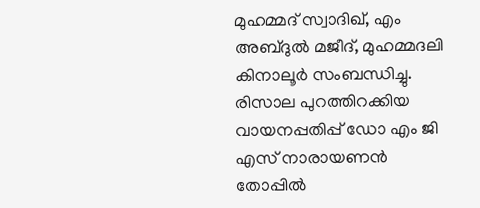മുഹമ്മദ് സ്വാദിഖ്, എം അബ്ദുല്‍ മജീദ്, മുഹമ്മദലി കിനാലൂര്‍ സംബന്ധിച്ചു. രിസാല പുറത്തിറക്കിയ വായനപ്പതിപ്പ് ഡോ എം ജി എസ് നാരായണന്‍ തോപ്പില്‍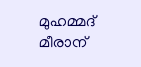മുഹമ്മദ് മീരാന്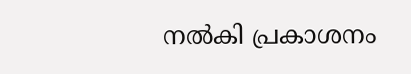നല്‍കി പ്രകാശനം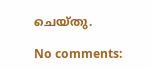ചെയ്തു.

No comments: